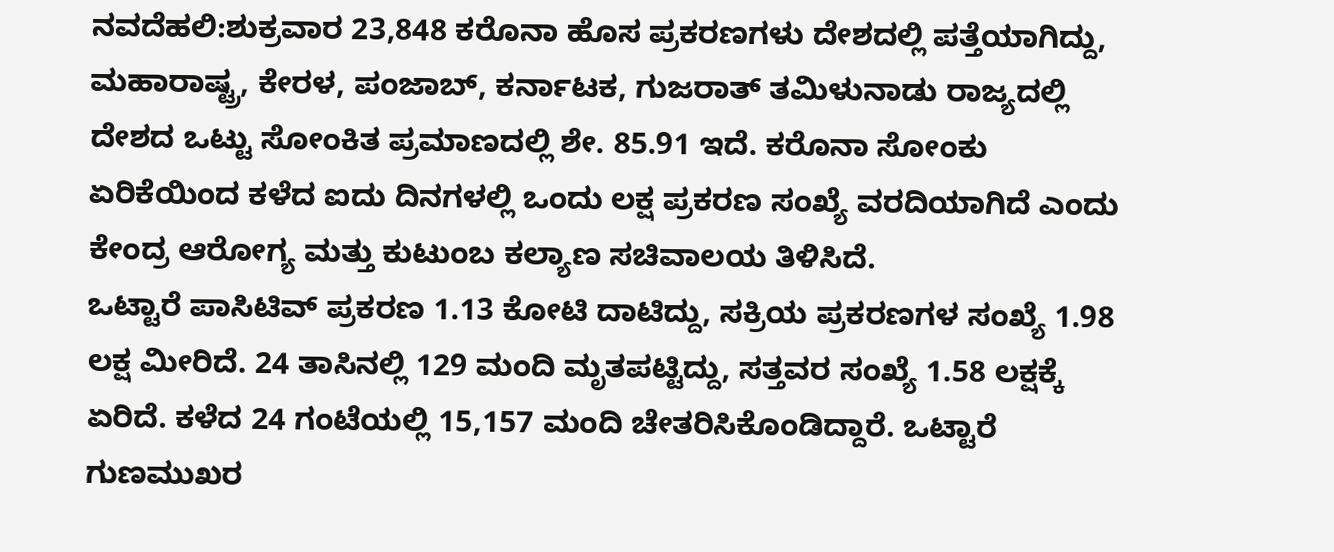ನವದೆಹಲಿ:ಶುಕ್ರವಾರ 23,848 ಕರೊನಾ ಹೊಸ ಪ್ರಕರಣಗಳು ದೇಶದಲ್ಲಿ ಪತ್ತೆಯಾಗಿದ್ದು, ಮಹಾರಾಷ್ಟ್ರ, ಕೇರಳ, ಪಂಜಾಬ್, ಕರ್ನಾಟಕ, ಗುಜರಾತ್ ತಮಿಳುನಾಡು ರಾಜ್ಯದಲ್ಲಿ ದೇಶದ ಒಟ್ಟು ಸೋಂಕಿತ ಪ್ರಮಾಣದಲ್ಲಿ ಶೇ. 85.91 ಇದೆ. ಕರೊನಾ ಸೋಂಕು ಏರಿಕೆಯಿಂದ ಕಳೆದ ಐದು ದಿನಗಳಲ್ಲಿ ಒಂದು ಲಕ್ಷ ಪ್ರಕರಣ ಸಂಖ್ಯೆ ವರದಿಯಾಗಿದೆ ಎಂದು ಕೇಂದ್ರ ಆರೋಗ್ಯ ಮತ್ತು ಕುಟುಂಬ ಕಲ್ಯಾಣ ಸಚಿವಾಲಯ ತಿಳಿಸಿದೆ.
ಒಟ್ಟಾರೆ ಪಾಸಿಟಿವ್ ಪ್ರಕರಣ 1.13 ಕೋಟಿ ದಾಟಿದ್ದು, ಸಕ್ರಿಯ ಪ್ರಕರಣಗಳ ಸಂಖ್ಯೆ 1.98 ಲಕ್ಷ ಮೀರಿದೆ. 24 ತಾಸಿನಲ್ಲಿ 129 ಮಂದಿ ಮೃತಪಟ್ಟಿದ್ದು, ಸತ್ತವರ ಸಂಖ್ಯೆ 1.58 ಲಕ್ಷಕ್ಕೆ ಏರಿದೆ. ಕಳೆದ 24 ಗಂಟೆಯಲ್ಲಿ 15,157 ಮಂದಿ ಚೇತರಿಸಿಕೊಂಡಿದ್ದಾರೆ. ಒಟ್ಟಾರೆ ಗುಣಮುಖರ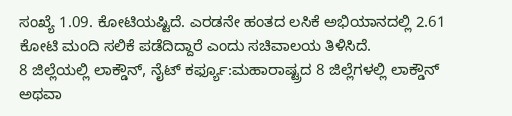ಸಂಖ್ಯೆ 1.09. ಕೋಟಿಯಷ್ಟಿದೆ. ಎರಡನೇ ಹಂತದ ಲಸಿಕೆ ಅಭಿಯಾನದಲ್ಲಿ 2.61 ಕೋಟಿ ಮಂದಿ ಸಲಿಕೆ ಪಡೆದಿದ್ದಾರೆ ಎಂದು ಸಚಿವಾಲಯ ತಿಳಿಸಿದೆ.
8 ಜಿಲ್ಲೆಯಲ್ಲಿ ಲಾಕ್ಡೌನ್, ನೈಟ್ ಕರ್ಫ್ಯೂ:ಮಹಾರಾಷ್ಟ್ರದ 8 ಜಿಲ್ಲೆಗಳಲ್ಲಿ ಲಾಕ್ಡೌನ್ ಅಥವಾ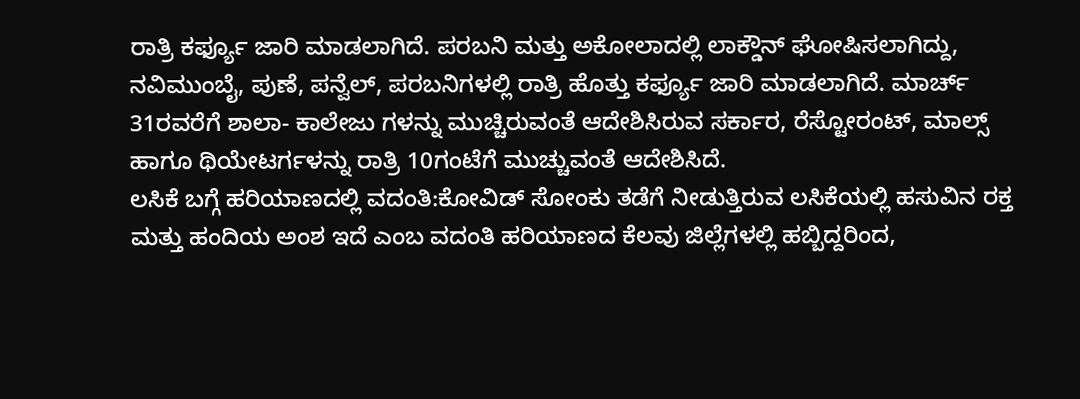ರಾತ್ರಿ ಕರ್ಫ್ಯೂ ಜಾರಿ ಮಾಡಲಾಗಿದೆ. ಪರಬನಿ ಮತ್ತು ಅಕೋಲಾದಲ್ಲಿ ಲಾಕ್ಡೌನ್ ಘೋಷಿಸಲಾಗಿದ್ದು, ನವಿಮುಂಬೈ, ಪುಣೆ, ಪನ್ವೆಲ್, ಪರಬನಿಗಳಲ್ಲಿ ರಾತ್ರಿ ಹೊತ್ತು ಕರ್ಫ್ಯೂ ಜಾರಿ ಮಾಡಲಾಗಿದೆ. ಮಾರ್ಚ್ 31ರವರೆಗೆ ಶಾಲಾ- ಕಾಲೇಜು ಗಳನ್ನು ಮುಚ್ಚಿರುವಂತೆ ಆದೇಶಿಸಿರುವ ಸರ್ಕಾರ, ರೆಸ್ಟೋರಂಟ್, ಮಾಲ್ಸ್ ಹಾಗೂ ಥಿಯೇಟರ್ಗಳನ್ನು ರಾತ್ರಿ 10ಗಂಟೆಗೆ ಮುಚ್ಚುವಂತೆ ಆದೇಶಿಸಿದೆ.
ಲಸಿಕೆ ಬಗ್ಗೆ ಹರಿಯಾಣದಲ್ಲಿ ವದಂತಿ:ಕೋವಿಡ್ ಸೋಂಕು ತಡೆಗೆ ನೀಡುತ್ತಿರುವ ಲಸಿಕೆಯಲ್ಲಿ ಹಸುವಿನ ರಕ್ತ ಮತ್ತು ಹಂದಿಯ ಅಂಶ ಇದೆ ಎಂಬ ವದಂತಿ ಹರಿಯಾಣದ ಕೆಲವು ಜಿಲ್ಲೆಗಳಲ್ಲಿ ಹಬ್ಬಿದ್ದರಿಂದ,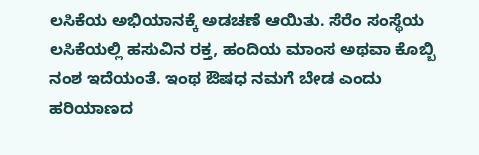ಲಸಿಕೆಯ ಅಭಿಯಾನಕ್ಕೆ ಅಡಚಣೆ ಆಯಿತು. ಸೆರೆಂ ಸಂಸ್ಥೆಯ ಲಸಿಕೆಯಲ್ಲಿ ಹಸುವಿನ ರಕ್ತ, ಹಂದಿಯ ಮಾಂಸ ಅಥವಾ ಕೊಬ್ಬಿ ನಂಶ ಇದೆಯಂತೆ. ಇಂಥ ಔಷಧ ನಮಗೆ ಬೇಡ ಎಂದು ಹರಿಯಾಣದ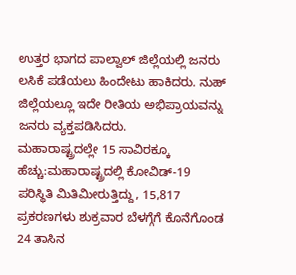ಉತ್ತರ ಭಾಗದ ಪಾಲ್ವಾಲ್ ಜಿಲ್ಲೆಯಲ್ಲಿ ಜನರು ಲಸಿಕೆ ಪಡೆಯಲು ಹಿಂದೇಟು ಹಾಕಿದರು. ನುಹ್ ಜಿಲ್ಲೆಯಲ್ಲೂ ಇದೇ ರೀತಿಯ ಅಭಿಪ್ರಾಯವನ್ನು ಜನರು ವ್ಯಕ್ತಪಡಿಸಿದರು.
ಮಹಾರಾಷ್ಟ್ರದಲ್ಲೇ 15 ಸಾವಿರಕ್ಕೂ ಹೆಚ್ಚು:ಮಹಾರಾಷ್ಟ್ರದಲ್ಲಿ ಕೋವಿಡ್-19 ಪರಿಸ್ಥಿತಿ ಮಿತಿಮೀರುತ್ತಿದ್ದು, 15,817 ಪ್ರಕರಣಗಳು ಶುಕ್ರವಾರ ಬೆಳಗ್ಗೆಗೆ ಕೊನೆಗೊಂಡ 24 ತಾಸಿನ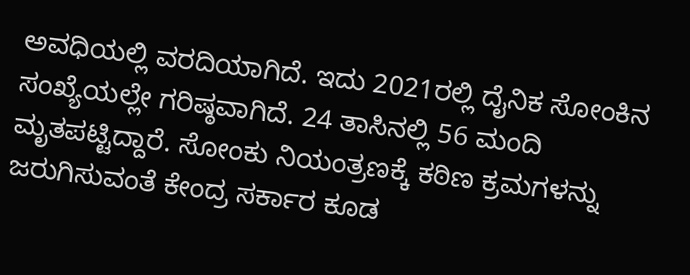ಅವಧಿಯಲ್ಲಿ ವರದಿಯಾಗಿದೆ. ಇದು 2021ರಲ್ಲಿ ದೈನಿಕ ಸೋಂಕಿನ ಸಂಖ್ಯೆಯಲ್ಲೇ ಗರಿಷ್ಠವಾಗಿದೆ. 24 ತಾಸಿನಲ್ಲಿ 56 ಮಂದಿ ಮೃತಪಟ್ಟಿದ್ದಾರೆ. ಸೋಂಕು ನಿಯಂತ್ರಣಕ್ಕೆ ಕಠಿಣ ಕ್ರಮಗಳನ್ನು ಜರುಗಿಸುವಂತೆ ಕೇಂದ್ರ ಸರ್ಕಾರ ಕೂಡ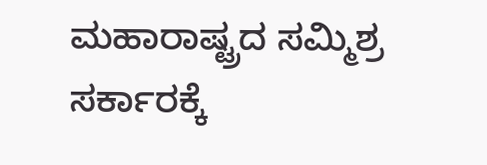ಮಹಾರಾಷ್ಟ್ರದ ಸಮ್ಮಿಶ್ರ ಸರ್ಕಾರಕ್ಕೆ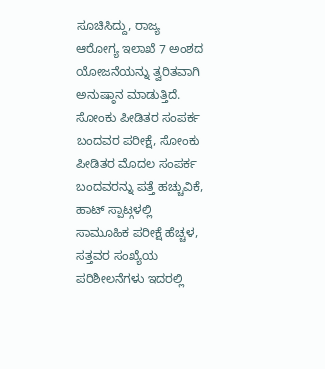ಸೂಚಿಸಿದ್ದು, ರಾಜ್ಯ ಆರೋಗ್ಯ ಇಲಾಖೆ 7 ಅಂಶದ ಯೋಜನೆಯನ್ನು ತ್ವರಿತವಾಗಿ ಅನುಷ್ಠಾನ ಮಾಡುತ್ತಿದೆ. ಸೋಂಕು ಪೀಡಿತರ ಸಂಪರ್ಕ ಬಂದವರ ಪರೀಕ್ಷೆ, ಸೋಂಕು ಪೀಡಿತರ ಮೊದಲ ಸಂಪರ್ಕ ಬಂದವರನ್ನು ಪತ್ತೆ ಹಚ್ಚುವಿಕೆ, ಹಾಟ್ ಸ್ಪಾಟ್ಗಳಲ್ಲಿ ಸಾಮೂಹಿಕ ಪರೀಕ್ಷೆ ಹೆಚ್ಚಳ, ಸತ್ತವರ ಸಂಖ್ಯೆಯ ಪರಿಶೀಲನೆಗಳು ಇದರಲ್ಲಿ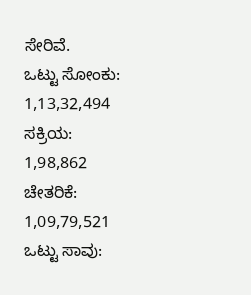ಸೇರಿವೆ.
ಒಟ್ಟು ಸೋಂಕು: 1,13,32,494
ಸಕ್ರಿಯ: 1,98,862
ಚೇತರಿಕೆ: 1,09,79,521
ಒಟ್ಟು ಸಾವು: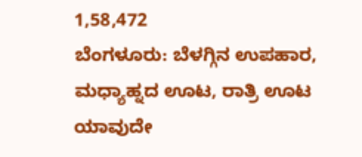1,58,472
ಬೆಂಗಳೂರು: ಬೆಳಗ್ಗಿನ ಉಪಹಾರ, ಮಧ್ಯಾಹ್ನದ ಊಟ, ರಾತ್ರಿ ಊಟ ಯಾವುದೇ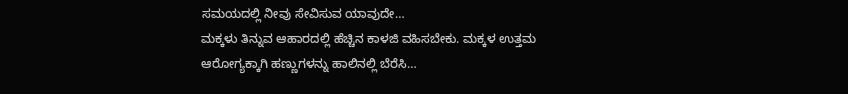ಸಮಯದಲ್ಲಿ ನೀವು ಸೇವಿಸುವ ಯಾವುದೇ…
ಮಕ್ಕಳು ತಿನ್ನುವ ಆಹಾರದಲ್ಲಿ ಹೆಚ್ಚಿನ ಕಾಳಜಿ ವಹಿಸಬೇಕು. ಮಕ್ಕಳ ಉತ್ತಮ ಆರೋಗ್ಯಕ್ಕಾಗಿ ಹಣ್ಣುಗಳನ್ನು ಹಾಲಿನಲ್ಲಿ ಬೆರೆಸಿ…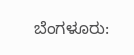ಬೆಂಗಳೂರು: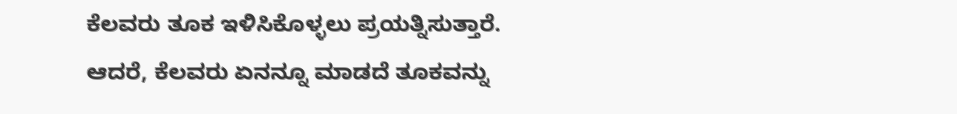ಕೆಲವರು ತೂಕ ಇಳಿಸಿಕೊಳ್ಳಲು ಪ್ರಯತ್ನಿಸುತ್ತಾರೆ. ಆದರೆ, ಕೆಲವರು ಏನನ್ನೂ ಮಾಡದೆ ತೂಕವನ್ನು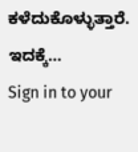ಕಳೆದುಕೊಳ್ಳುತ್ತಾರೆ. ಇದಕ್ಕೆ…
Sign in to your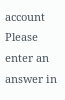account
Please enter an answer in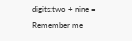digits:two + nine =
Remember me